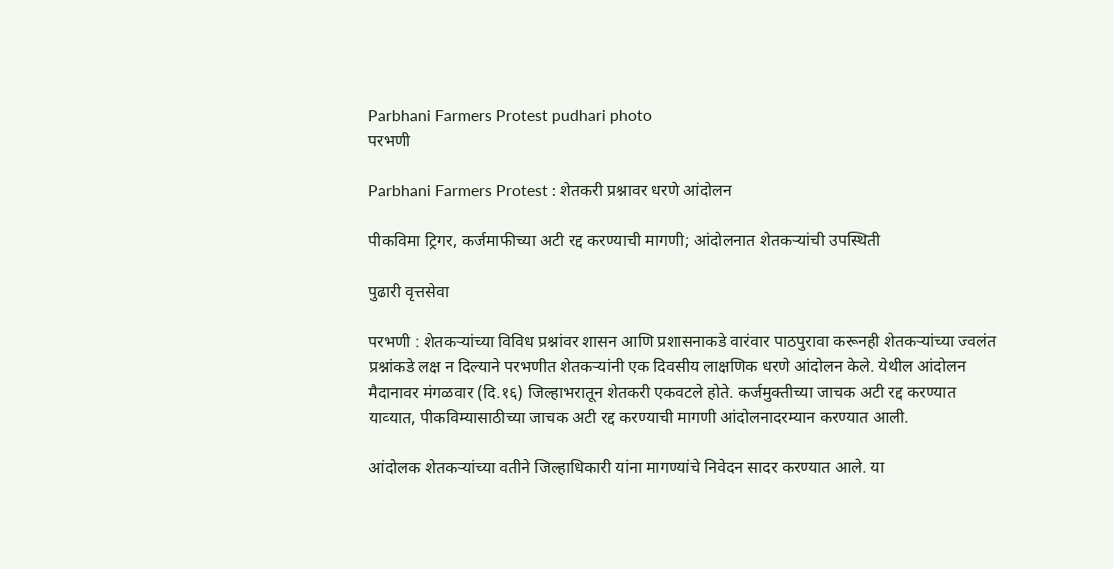Parbhani Farmers Protest pudhari photo
परभणी

Parbhani Farmers Protest : शेतकरी प्रश्नावर धरणे आंदोलन

पीकविमा ट्रिगर, कर्जमाफीच्‍या अटी रद्द करण्याची मागणी; आंदोलनात शेतकर्‍यांची उपस्‍थिती

पुढारी वृत्तसेवा

परभणी : शेतकऱ्यांच्या विविध प्रश्नांवर शासन आणि प्रशासनाकडे वारंवार पाठपुरावा करूनही शेतकर्‍यांच्‍या ज्‍वलंत प्रश्नांकडे लक्ष न दिल्याने परभणीत शेतकऱ्यांनी एक दिवसीय लाक्षणिक धरणे आंदोलन केले. येथील आंदोलन मैदानावर मंगळवार (दि.१६) जिल्हाभरातून शेतकरी एकवटले होते. कर्जमुक्‍तीच्‍या जाचक अटी रद्द करण्यात याव्‍यात, पीकविम्‍यासाठीच्‍या जाचक अटी रद्द करण्याची मागणी आंदोलनादरम्‍यान करण्यात आली.

आंदोलक शेतकऱ्यांच्या वतीने जिल्हाधिकारी यांना मागण्यांचे निवेदन सादर करण्यात आले. या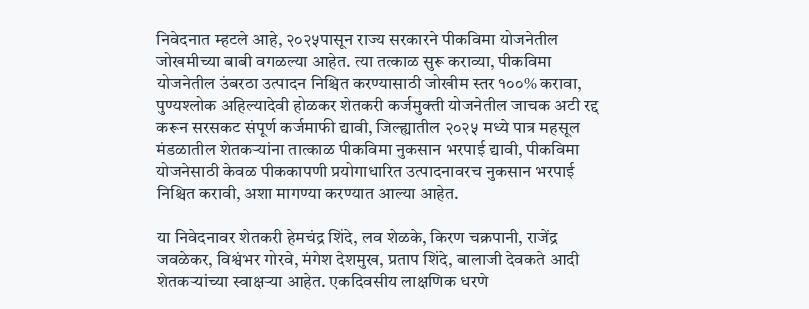निवेदनात म्हटले आहे, २०२५पासून राज्य सरकारने पीकविमा योजनेतील जोखमीच्या बाबी वगळल्या आहेत. त्या तत्काळ सुरू कराव्या, पीकविमा योजनेतील उंबरठा उत्पादन निश्चित करण्यासाठी जोखीम स्तर १००% करावा, पुण्यश्लोक अहिल्यादेवी होळकर शेतकरी कर्जमुक्ती योजनेतील जाचक अटी रद्द करून सरसकट संपूर्ण कर्जमाफी द्यावी, जिल्ह्यातील २०२५ मध्ये पात्र महसूल मंडळातील शेतकऱ्यांना तात्काळ पीकविमा नुकसान भरपाई द्यावी, पीकविमा योजनेसाठी केवळ पीककापणी प्रयोगाधारित उत्पादनावरच नुकसान भरपाई निश्चित करावी, अशा मागण्या करण्यात आल्या आहेत.

या निवेदनावर शेतकरी हेमचंद्र शिंदे, लव शेळके, किरण चक्रपानी, राजेंद्र जवळेकर, विश्वंभर गोरवे, मंगेश देशमुख, प्रताप शिंदे, बालाजी देवकते आदी शेतकऱ्यांच्या स्वाक्षऱ्या आहेत. एकदिवसीय लाक्षणिक धरणे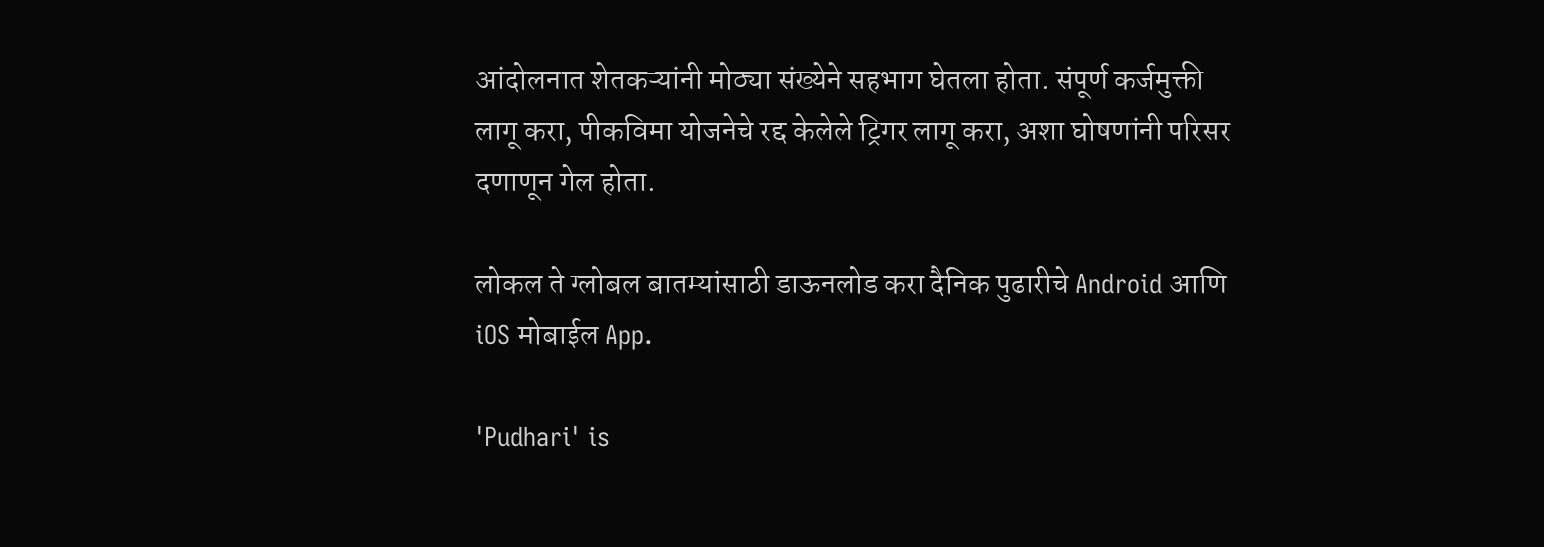आंदोलनात शेतकऱ्यांनी मोठ्या संख्येने सहभाग घेतला होता. संपूर्ण कर्जमुक्ती लागू करा, पीकविमा योजनेचे रद्द केलेले ट्रिगर लागू करा, अशा घोषणांनी परिसर दणाणून गेल होता.

लोकल ते ग्लोबल बातम्यांसाठी डाऊनलोड करा दैनिक पुढारीचे Android आणि iOS मोबाईल App.

'Pudhari' is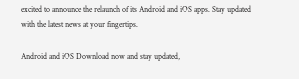excited to announce the relaunch of its Android and iOS apps. Stay updated with the latest news at your fingertips.

Android and iOS Download now and stay updated,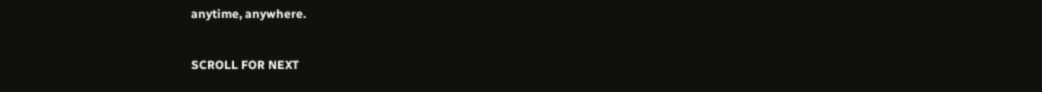anytime, anywhere.

SCROLL FOR NEXT